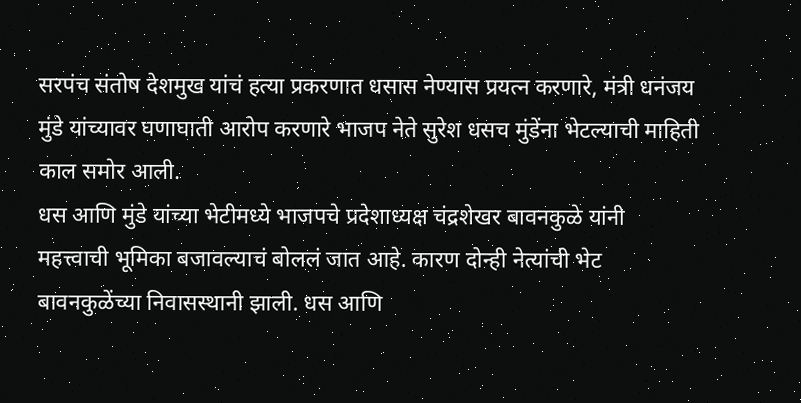सरपंच संतोष देशमुख यांचं हत्या प्रकरणात धसास नेण्यास प्रयत्न करणारे, मंत्री धनंजय मुंडे यांच्यावर घणाघाती आरोप करणारे भाजप नेते सुरेश धसच मुंडेंना भेटल्याची माहिती काल समोर आली.
धस आणि मुंडे यांच्या भेटीमध्ये भाजपचे प्रदेशाध्यक्ष चंद्रशेखर बावनकुळे यांनी महत्त्वाची भूमिका बजावल्याचं बोललं जात आहे. कारण दोन्ही नेत्यांची भेट बावनकुळेंच्या निवासस्थानी झाली. धस आणि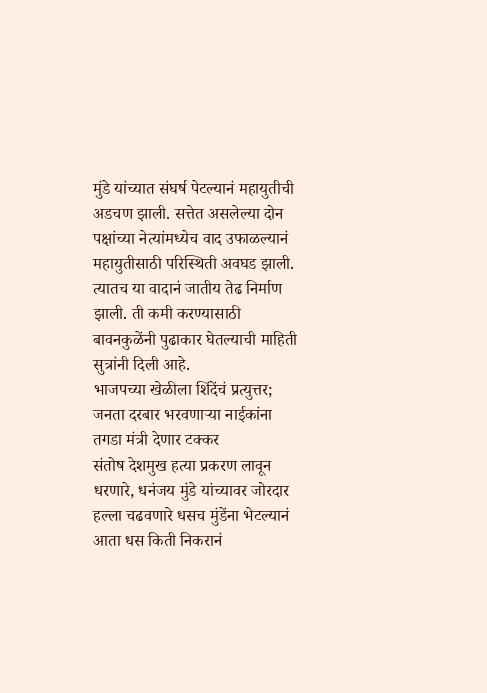मुंडे यांच्यात संघर्ष पेटल्यानं महायुतीची अडचण झाली. सत्तेत असलेल्या दोन पक्षांच्या नेत्यांमध्येच वाद उफाळल्यानं महायुतीसाठी परिस्थिती अवघड झाली. त्यातच या वादानं जातीय तेढ निर्माण झाली. ती कमी करण्यासाठी बावनकुळेंनी पुढाकार घेतल्याची माहिती सुत्रांनी दिली आहे.
भाजपच्या खेळीला शिंदेंचं प्रत्युत्तर; जनता दरबार भरवणाऱ्या नाईकांना तगडा मंत्री देणार टक्कर
संतोष देशमुख हत्या प्रकरण लावून धरणारे, धनंजय मुंडे यांच्यावर जोरदार हल्ला चढवणारे धसच मुंडेंना भेटल्यानं आता धस किती निकरानं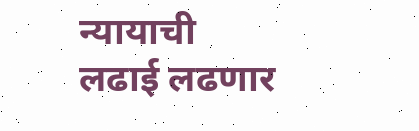न्यायाची लढाई लढणार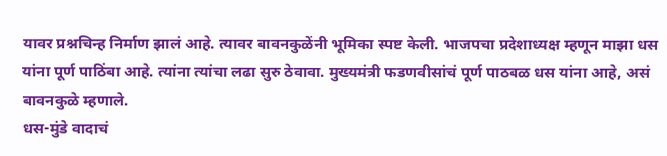यावर प्रश्नचिन्ह निर्माण झालं आहे. त्यावर बावनकुळेंनी भूमिका स्पष्ट केली. भाजपचा प्रदेशाध्यक्ष म्हणून माझा धस यांना पूर्ण पाठिंबा आहे. त्यांना त्यांचा लढा सुरु ठेवावा. मुख्यमंत्री फडणवीसांचं पूर्ण पाठबळ धस यांना आहे, असं बावनकुळे म्हणाले.
धस-मुंडे वादाचं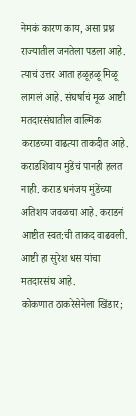नेमकं कारण काय, असा प्रश्न राज्यातील जनतेला पडला आहे. त्याचं उत्तर आता हळूहळू मिळू लागलं आहे. संघर्षाचं मूळ आष्टी मतदारसंघातील वाल्मिक कराडच्या वाढत्या ताकदीत आहे. कराडशिवाय मुंडेंचं पानही हलत नाही. कराड धनंजय मुंडेंच्या अतिशय जवळचा आहे. कराडनं आष्टीत स्वत:ची ताकद वाढवली. आष्टी हा सुरेश धस यांचा मतदारसंघ आहे.
कोकणात ठाकरेसेनेला खिंडार;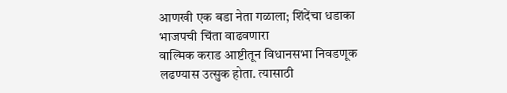आणखी एक बडा नेता गळाला; शिंदेंचा धडाका भाजपची चिंता वाढवणारा
वाल्मिक कराड आष्टीतून विधानसभा निवडणूक लढण्यास उत्सुक होता. त्यासाठी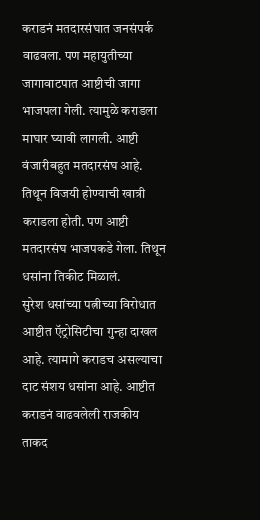कराडनं मतदारसंघात जनसंपर्क वाढवला. पण महायुतीच्या जागावाटपात आष्टीची जागा भाजपला गेली. त्यामुळे कराडला माघार घ्यावी लागली. आष्टी वंजारीबहुत मतदारसंघ आहे. तिथून विजयी होण्याची खात्री कराडला होती. पण आष्टी मतदारसंघ भाजपकडे गेला. तिथून धसांना तिकीट मिळालं.
सुरेश धसांच्या पत्नीच्या विरोधात आष्टीत ऍट्रोसिटीचा गुन्हा दाखल आहे. त्यामागे कराडच असल्याचा दाट संशय धसांना आहे. आष्टीत कराडनं वाढवलेली राजकीय ताकद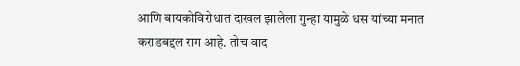आणि बायकोविरोधात दाखल झालेला गुन्हा यामुळे धस यांच्या मनात कराडबद्दल राग आहे. तोच वाद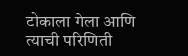टोकाला गेला आणि त्याची परिणिती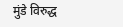मुंडे विरुद्ध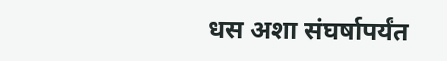धस अशा संघर्षापर्यंत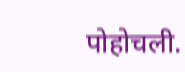पोहोचली.